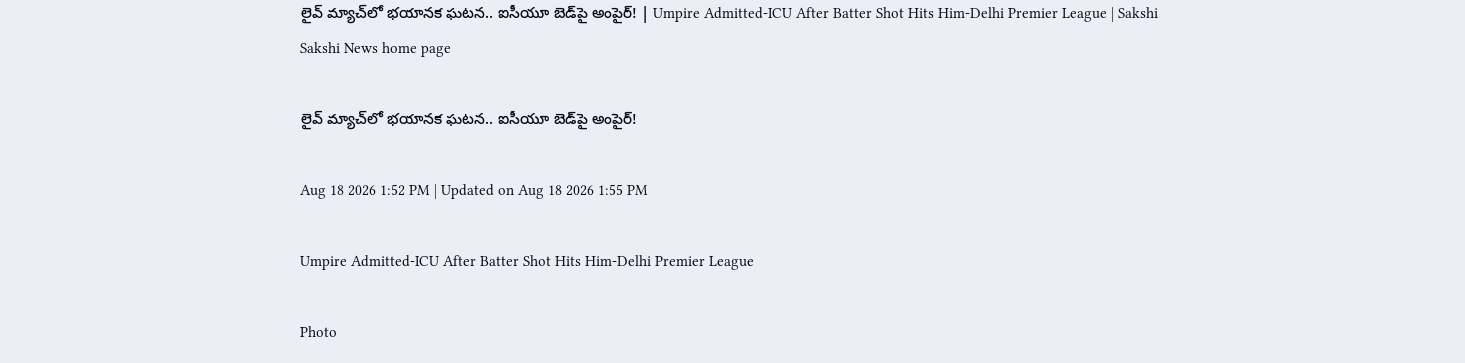లైవ్‌ మ్యాచ్‌లో భయానక ఘటన.. ఐసీయూ బెడ్‌పై అంపైర్‌! | Umpire Admitted-ICU After Batter Shot Hits Him-Delhi Premier League | Sakshi
Sakshi News home page

లైవ్‌ మ్యాచ్‌లో భయానక ఘటన.. ఐసీయూ బెడ్‌పై అంపైర్‌!

Aug 18 2026 1:52 PM | Updated on Aug 18 2026 1:55 PM

Umpire Admitted-ICU After Batter Shot Hits Him-Delhi Premier League

Photo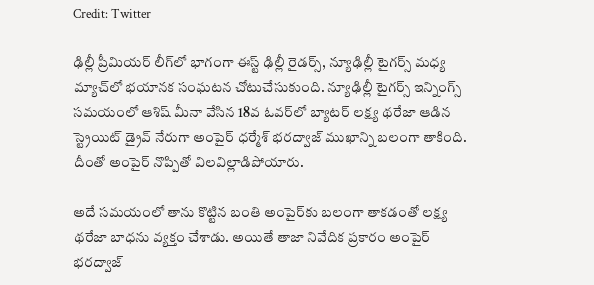Credit: Twitter

ఢిల్లీ ప్రీమియ‌ర్ లీగ్‌లో భాగంగా ఈస్ట్ ఢిల్లీ రైడ‌ర్స్‌, న్యూఢిల్లీ టైగ‌ర్స్ మ‌ధ్య మ్యాచ్‌లో భ‌యాన‌క సంఘ‌ట‌న చోటుచేసుకుంది. న్యూఢిల్లీ టైగ‌ర్స్ ఇన్నింగ్స్ స‌మ‌యంలో ఆశిష్ మీనా వేసిన 18వ ఓవ‌ర్‌లో బ్యాట‌ర్ లక్ష్య థ‌రేజా ఆడిన స్ట్రెయిట్ డ్రైవ్ నేరుగా అంపైర్ ధ‌ర్మేశ్ భర‌ద్వాజ్‌ ముఖాన్ని బ‌లంగా తాకింది. దీంతో అంపైర్ నొప్పితో విల‌విల్లాడిపోయారు.

అదే స‌మ‌యంలో తాను కొట్టిన బంతి అంపైర్‌కు బ‌లంగా తాక‌డంతో ల‌క్ష్య థ‌రేజా బాధను వ్యక్తం చేశాడు. అయితే తాజా నివేదిక ప్రకారం అంపైర్ భరద్వాజ్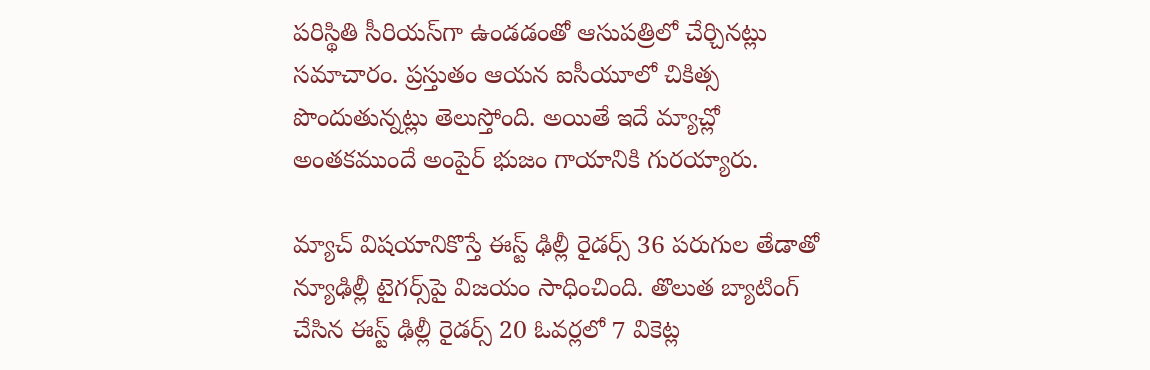పరిస్థితి సీరియస్‌గా ఉండడంతో ఆసుపత్రిలో చేర్చినట్లు సమాచారం. ప్రస్తుతం ఆయన ఐసీయూలో చికిత్స పొందుతున్నట్లు తెలుస్తోంది. అయితే ఇదే మ్యాచ్లో అంతకముందే అంపైర్ భుజం గాయానికి గురయ్యారు.

మ్యాచ్ విషయానికొస్తే ఈస్ట్ ఢిల్లీ రైడర్స్ 36 పరుగుల తేడాతో న్యూఢిల్లీ టైగర్స్‌పై విజయం సాధించింది. తొలుత బ్యాటింగ్ చేసిన ఈస్ట్ ఢిల్లీ రైడర్స్ 20 ఓవర్లలో 7 వికెట్ల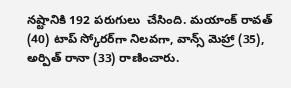నష్టానికి 192 పరుగులు  చేసింది. మయాంక్ రావత్ (40) టాప్ స్కోరర్‌గా నిలవగా, వాన్స్ మెహ్రా (35), అర్పిత్ రానా (33) రాణించారు.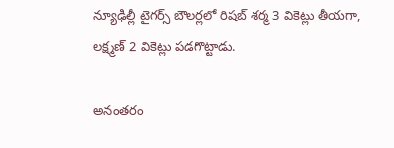న్యూఢిల్లీ టైగర్స్ బౌలర్లలో రిషబ్ శర్మ 3 వికెట్లు తీయగా, లక్ష్మణ్ 2 వికెట్లు పడగొట్టాడు.

అనంతరం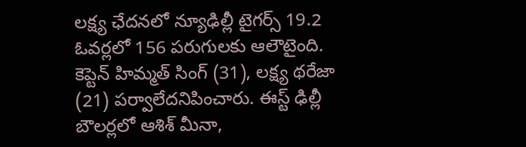లక్ష్య ఛేదనలో న్యూఢిల్లీ టైగర్స్ 19.2 ఓవర్లలో 156 పరుగులకు ఆలౌటైంది. కెప్టెన్ హిమ్మత్ సింగ్ (31), లక్ష్య థరేజా (21) పర్వాలేదనిపించారు. ఈస్ట్ ఢిల్లీ బౌలర్లలో ఆశిశ్ మీనా,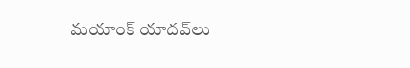మయాంక్ యాదవ్‌లు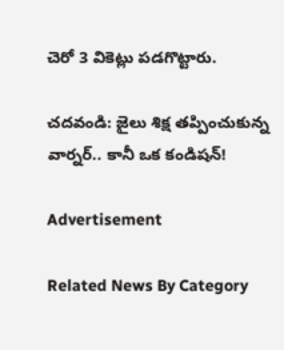చెరో 3 వికెట్లు పడగొట్టారు.

చదవండి: జైలు శిక్ష తప్పించుకున్న వార్నర్‌.. కానీ ఒక కండిషన్‌!

Advertisement

Related News By Category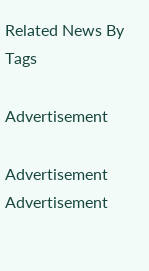Related News By Tags

Advertisement

Advertisement
Advertisement